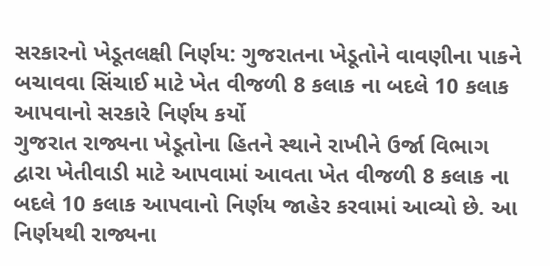સરકારનો ખેડૂતલક્ષી નિર્ણય: ગુજરાતના ખેડૂતોને વાવણીના પાકને બચાવવા સિંચાઈ માટે ખેત વીજળી 8 કલાક ના બદલે 10 કલાક આપવાનો સરકારે નિર્ણય કર્યો
ગુજરાત રાજ્યના ખેડૂતોના હિતને સ્થાને રાખીને ઉર્જા વિભાગ દ્વારા ખેતીવાડી માટે આપવામાં આવતા ખેત વીજળી 8 કલાક ના બદલે 10 કલાક આપવાનો નિર્ણય જાહેર કરવામાં આવ્યો છે. આ નિર્ણયથી રાજ્યના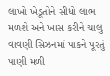લાખો ખેડૂતોને સીધો લાભ મળશે અને ખાસ કરીને ચાલુ વાવણી સિઝનમાં પાકને પૂરતું પાણી મળી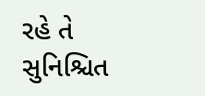રહે તે સુનિશ્ચિત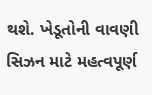થશે. ખેડૂતોની વાવણી સિઝન માટે મહત્વપૂર્ણ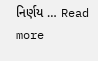નિર્ણય … Read more